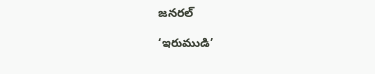జనరల్

‘ఇరుముడి’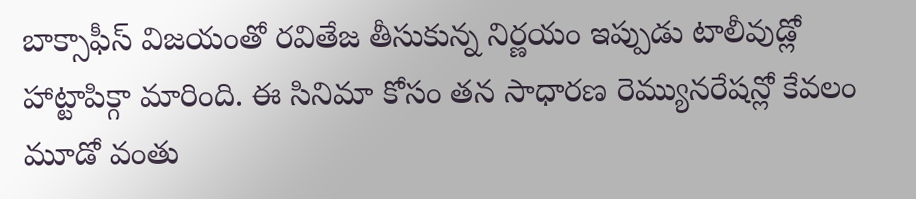బాక్సాఫీస్ విజయంతో రవితేజ తీసుకున్న నిర్ణయం ఇప్పుడు టాలీవుడ్లో హాట్టాపిక్గా మారింది. ఈ సినిమా కోసం తన సాధారణ రెమ్యునరేషన్లో కేవలం మూడో వంతు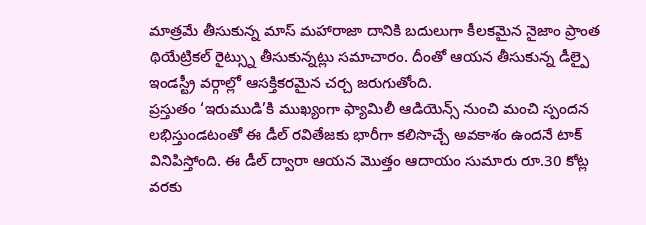మాత్రమే తీసుకున్న మాస్ మహారాజా దానికి బదులుగా కీలకమైన నైజాం ప్రాంత థియేట్రికల్ రైట్స్ను తీసుకున్నట్లు సమాచారం. దీంతో ఆయన తీసుకున్న డీల్పై ఇండస్ట్రీ వర్గాల్లో ఆసక్తికరమైన చర్చ జరుగుతోంది.
ప్రస్తుతం ‘ఇరుముడి’కి ముఖ్యంగా ఫ్యామిలీ ఆడియెన్స్ నుంచి మంచి స్పందన లభిస్తుండటంతో ఈ డీల్ రవితేజకు భారీగా కలిసొచ్చే అవకాశం ఉందనే టాక్ వినిపిస్తోంది. ఈ డీల్ ద్వారా ఆయన మొత్తం ఆదాయం సుమారు రూ.30 కోట్ల వరకు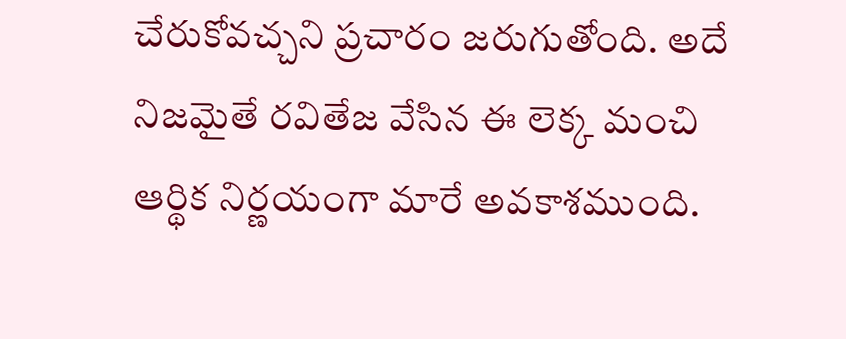చేరుకోవచ్చని ప్రచారం జరుగుతోంది. అదే నిజమైతే రవితేజ వేసిన ఈ లెక్క మంచి ఆర్థిక నిర్ణయంగా మారే అవకాశముంది.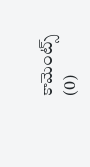కామెంట్స్ (0)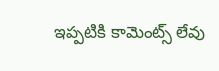ఇప్పటికి కామెంట్స్ లేవు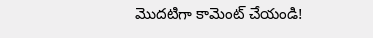మొదటిగా కామెంట్ చేయండి!